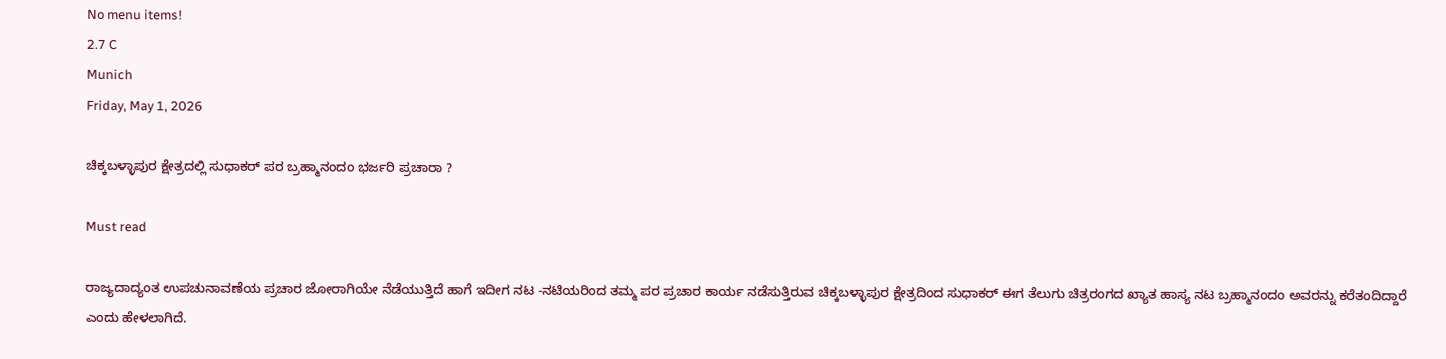No menu items!
2.7 C
Munich
Friday, May 1, 2026

ಚಿಕ್ಕಬಳ್ಳಾಪುರ ಕ್ಷೇತ್ರದಲ್ಲಿ ಸುಧಾಕರ್ ಪರ ಬ್ರಹ್ಮಾನಂದಂ ಭರ್ಜರಿ ಪ್ರಚಾರಾ ?

Must read

ರಾಜ್ಯದಾದ್ಯಂತ ಉಪಚುನಾವಣೆಯ ಪ್ರಚಾರ‌ ಜೋರಾಗಿಯೇ ನೆಡೆಯುತ್ತಿದೆ ಹಾಗೆ ಇದೀಗ ನಟ -ನಟಿಯರಿಂದ ತಮ್ಮ ಪರ ಪ್ರಚಾರ ಕಾರ್ಯ ನಡೆಸುತ್ತಿರುವ ಚಿಕ್ಕಬಳ್ಳಾಪುರ ಕ್ಷೇತ್ರದಿಂದ ಸುಧಾಕರ್ ಈಗ ತೆಲುಗು ಚಿತ್ರರಂಗದ ಖ್ಯಾತ ಹಾಸ್ಯ ನಟ ಬ್ರಹ್ಮಾನಂದಂ ಅವರನ್ನು ಕರೆತಂದಿದ್ದಾರೆ ಎಂದು ಹೇಳಲಾಗಿದೆ.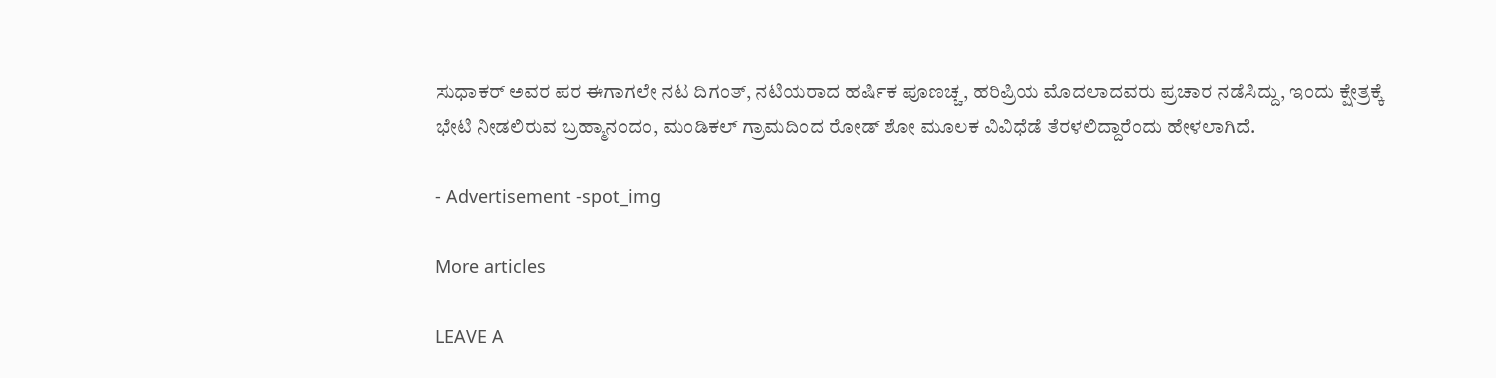ಸುಧಾಕರ್ ಅವರ ಪರ ಈಗಾಗಲೇ ನಟ ದಿಗಂತ್, ನಟಿಯರಾದ ಹರ್ಷಿಕ ಪೂಣಚ್ಚ, ಹರಿಪ್ರಿಯ ಮೊದಲಾದವರು ಪ್ರಚಾರ ನಡೆಸಿದ್ದು, ಇಂದು ಕ್ಷೇತ್ರಕ್ಕೆ ಭೇಟಿ ನೀಡಲಿರುವ ಬ್ರಹ್ಮಾನಂದಂ, ಮಂಡಿಕಲ್ ಗ್ರಾಮದಿಂದ ರೋಡ್ ಶೋ ಮೂಲಕ ವಿವಿಧೆಡೆ ತೆರಳಲಿದ್ದಾರೆಂದು ಹೇಳಲಾಗಿದೆ.

- Advertisement -spot_img

More articles

LEAVE A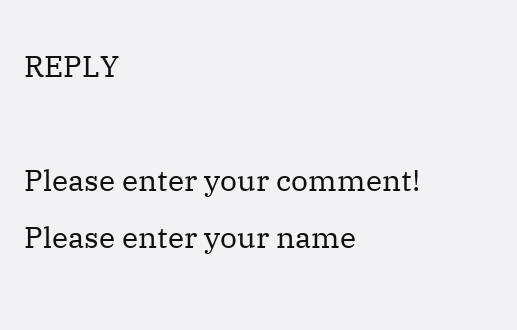REPLY

Please enter your comment!
Please enter your name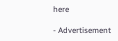here

- Advertisement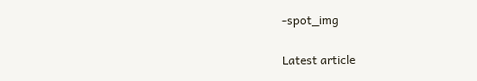-spot_img

Latest article